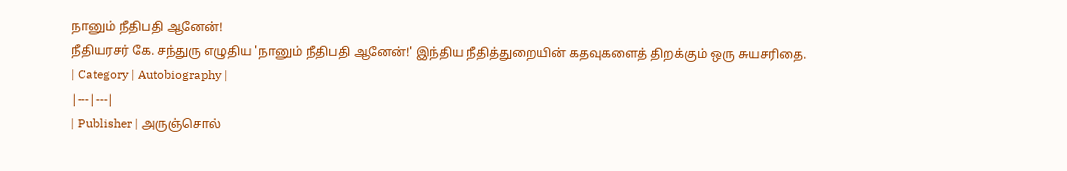நானும் நீதிபதி ஆனேன்!
நீதியரசர் கே. சந்துரு எழுதிய 'நானும் நீதிபதி ஆனேன்!' இந்திய நீதித்துறையின் கதவுகளைத் திறக்கும் ஒரு சுயசரிதை.
| Category | Autobiography |
|---|---|
| Publisher | அருஞ்சொல்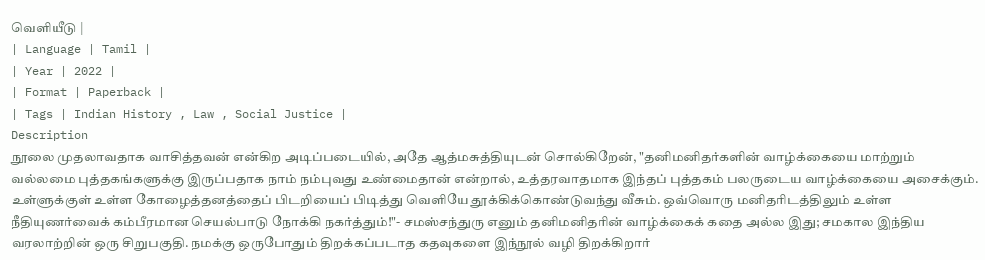வெளியீடு |
| Language | Tamil |
| Year | 2022 |
| Format | Paperback |
| Tags | Indian History , Law , Social Justice |
Description
நூலை முதலாவதாக வாசித்தவன் என்கிற அடிப்படையில், அதே ஆத்மசுத்தியுடன் சொல்கிறேன், "தனிமனிதர்களின் வாழ்க்கையை மாற்றும் வல்லமை புத்தகங்களுக்கு இருப்பதாக நாம் நம்புவது உண்மைதான் என்றால், உத்தரவாதமாக இந்தப் புத்தகம் பலருடைய வாழ்க்கையை அசைக்கும். உள்ளுக்குள் உள்ள கோழைத்தனத்தைப் பிடறியைப் பிடித்து வெளியே தூக்கிக்கொண்டுவந்து வீசும். ஒவ்வொரு மனிதரிடத்திலும் உள்ள நீதியுணர்வைக் கம்பீரமான செயல்பாடு நோக்கி நகர்த்தும்!"- சமஸ்சந்துரு எனும் தனிமனிதரின் வாழ்க்கைக் கதை அல்ல இது; சமகால இந்திய வரலாற்றின் ஒரு சிறுபகுதி. நமக்கு ஒருபோதும் திறக்கப்படாத கதவுகளை இந்நூல் வழி திறக்கிறார்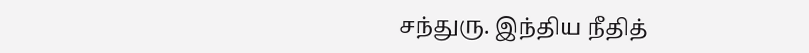சந்துரு. இந்திய நீதித்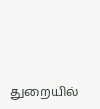துறையில்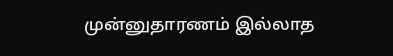முன்னுதாரணம் இல்லாத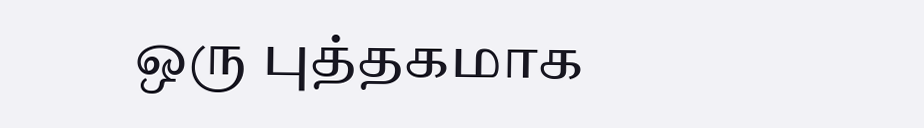ஒரு புத்தகமாக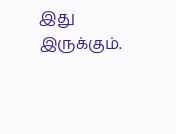இது இருக்கும்.